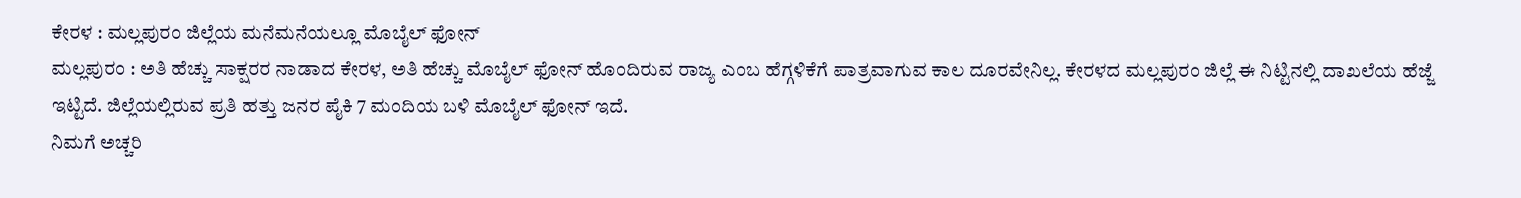ಕೇರಳ : ಮಲ್ಲಪುರಂ ಜಿಲ್ಲೆಯ ಮನೆಮನೆಯಲ್ಲೂ ಮೊಬೈಲ್ ಫೋನ್
ಮಲ್ಲಪುರಂ : ಅತಿ ಹೆಚ್ಚು ಸಾಕ್ಷರರ ನಾಡಾದ ಕೇರಳ, ಅತಿ ಹೆಚ್ಚು ಮೊಬೈಲ್ ಫೋನ್ ಹೊಂದಿರುವ ರಾಜ್ಯ ಎಂಬ ಹೆಗ್ಗಳಿಕೆಗೆ ಪಾತ್ರವಾಗುವ ಕಾಲ ದೂರವೇನಿಲ್ಲ. ಕೇರಳದ ಮಲ್ಲಪುರಂ ಜಿಲ್ಲೆ ಈ ನಿಟ್ಟಿನಲ್ಲಿ ದಾಖಲೆಯ ಹೆಜ್ಜೆ ಇಟ್ಟಿದೆ. ಜಿಲ್ಲೆಯಲ್ಲಿರುವ ಪ್ರತಿ ಹತ್ತು ಜನರ ಪೈಕಿ 7 ಮಂದಿಯ ಬಳಿ ಮೊಬೈಲ್ ಫೋನ್ ಇದೆ.
ನಿಮಗೆ ಅಚ್ಚರಿ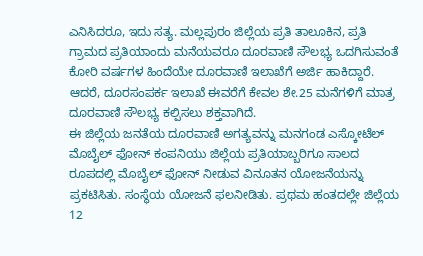ಎನಿಸಿದರೂ, ಇದು ಸತ್ಯ. ಮಲ್ಲಪುರಂ ಜಿಲ್ಲೆಯ ಪ್ರತಿ ತಾಲೂಕಿನ, ಪ್ರತಿ ಗ್ರಾಮದ ಪ್ರತಿಯಾಂದು ಮನೆಯವರೂ ದೂರವಾಣಿ ಸೌಲಭ್ಯ ಒದಗಿಸುವಂತೆ ಕೋರಿ ವರ್ಷಗಳ ಹಿಂದೆಯೇ ದೂರವಾಣಿ ಇಲಾಖೆಗೆ ಅರ್ಜಿ ಹಾಕಿದ್ದಾರೆ. ಆದರೆ, ದೂರಸಂಪರ್ಕ ಇಲಾಖೆ ಈವರೆಗೆ ಕೇವಲ ಶೇ.25 ಮನೆಗಳಿಗೆ ಮಾತ್ರ ದೂರವಾಣಿ ಸೌಲಭ್ಯ ಕಲ್ಪಿಸಲು ಶಕ್ತವಾಗಿದೆ.
ಈ ಜಿಲ್ಲೆಯ ಜನತೆಯ ದೂರವಾಣಿ ಅಗತ್ಯವನ್ನು ಮನಗಂಡ ಎಸ್ಕೋಟೆಲ್ ಮೊಬೈಲ್ ಫೋನ್ ಕಂಪನಿಯು ಜಿಲ್ಲೆಯ ಪ್ರತಿಯಾಬ್ಬರಿಗೂ ಸಾಲದ ರೂಪದಲ್ಲಿ ಮೊಬೈಲ್ ಫೋನ್ ನೀಡುವ ವಿನೂತನ ಯೋಜನೆಯನ್ನು ಪ್ರಕಟಿಸಿತು. ಸಂಸ್ಥೆಯ ಯೋಜನೆ ಫಲನೀಡಿತು. ಪ್ರಥಮ ಹಂತದಲ್ಲೇ ಜಿಲ್ಲೆಯ 12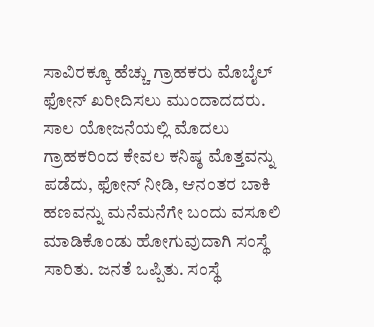ಸಾವಿರಕ್ಕೂ ಹೆಚ್ಚು ಗ್ರಾಹಕರು ಮೊಬೈಲ್ ಫೋನ್ ಖರೀದಿಸಲು ಮುಂದಾದದರು.
ಸಾಲ ಯೋಜನೆಯಲ್ಲಿ ಮೊದಲು ಗ್ರಾಹಕರಿಂದ ಕೇವಲ ಕನಿಷ್ಠ ಮೊತ್ತವನ್ನು ಪಡೆದು, ಫೋನ್ ನೀಡಿ, ಆನಂತರ ಬಾಕಿ ಹಣವನ್ನು ಮನೆಮನೆಗೇ ಬಂದು ವಸೂಲಿ ಮಾಡಿಕೊಂಡು ಹೋಗುವುದಾಗಿ ಸಂಸ್ಥೆ ಸಾರಿತು. ಜನತೆ ಒಪ್ಪಿತು. ಸಂಸ್ಥೆ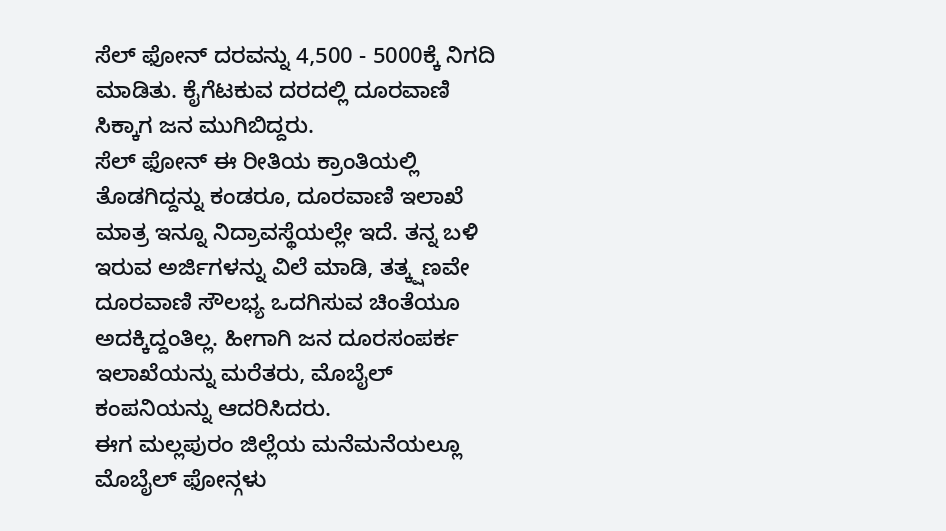ಸೆಲ್ ಫೋನ್ ದರವನ್ನು 4,500 - 5000ಕ್ಕೆ ನಿಗದಿ ಮಾಡಿತು. ಕೈಗೆಟಕುವ ದರದಲ್ಲಿ ದೂರವಾಣಿ ಸಿಕ್ಕಾಗ ಜನ ಮುಗಿಬಿದ್ದರು.
ಸೆಲ್ ಫೋನ್ ಈ ರೀತಿಯ ಕ್ರಾಂತಿಯಲ್ಲಿ ತೊಡಗಿದ್ದನ್ನು ಕಂಡರೂ, ದೂರವಾಣಿ ಇಲಾಖೆ ಮಾತ್ರ ಇನ್ನೂ ನಿದ್ರಾವಸ್ಥೆಯಲ್ಲೇ ಇದೆ. ತನ್ನ ಬಳಿ ಇರುವ ಅರ್ಜಿಗಳನ್ನು ವಿಲೆ ಮಾಡಿ, ತತ್ಕ್ಷಣವೇ ದೂರವಾಣಿ ಸೌಲಭ್ಯ ಒದಗಿಸುವ ಚಿಂತೆಯೂ ಅದಕ್ಕಿದ್ದಂತಿಲ್ಲ. ಹೀಗಾಗಿ ಜನ ದೂರಸಂಪರ್ಕ ಇಲಾಖೆಯನ್ನು ಮರೆತರು, ಮೊಬೈಲ್ ಕಂಪನಿಯನ್ನು ಆದರಿಸಿದರು.
ಈಗ ಮಲ್ಲಪುರಂ ಜಿಲ್ಲೆಯ ಮನೆಮನೆಯಲ್ಲೂ ಮೊಬೈಲ್ ಫೋನ್ಗಳು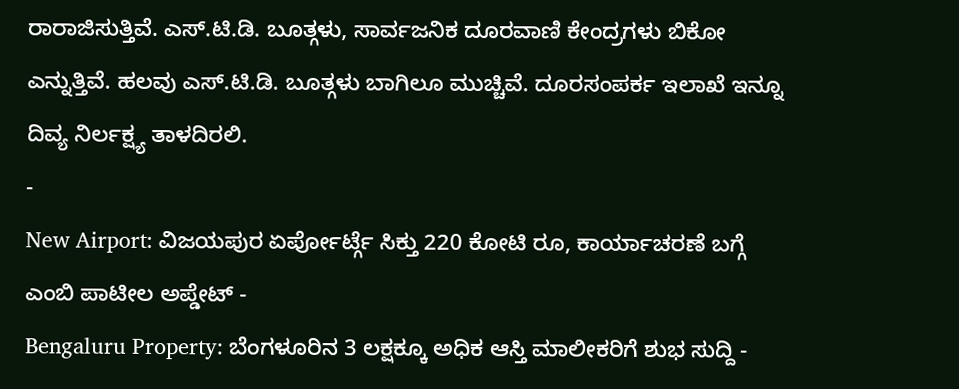ರಾರಾಜಿಸುತ್ತಿವೆ. ಎಸ್.ಟಿ.ಡಿ. ಬೂತ್ಗಳು, ಸಾರ್ವಜನಿಕ ದೂರವಾಣಿ ಕೇಂದ್ರಗಳು ಬಿಕೋ ಎನ್ನುತ್ತಿವೆ. ಹಲವು ಎಸ್.ಟಿ.ಡಿ. ಬೂತ್ಗಳು ಬಾಗಿಲೂ ಮುಚ್ಚಿವೆ. ದೂರಸಂಪರ್ಕ ಇಲಾಖೆ ಇನ್ನೂ ದಿವ್ಯ ನಿರ್ಲಕ್ಷ್ಯ ತಾಳದಿರಲಿ.
-
New Airport: ವಿಜಯಪುರ ಏರ್ಪೋರ್ಟ್ಗೆ ಸಿಕ್ತು 220 ಕೋಟಿ ರೂ, ಕಾರ್ಯಾಚರಣೆ ಬಗ್ಗೆ ಎಂಬಿ ಪಾಟೀಲ ಅಪ್ಡೇಟ್ -
Bengaluru Property: ಬೆಂಗಳೂರಿನ 3 ಲಕ್ಷಕ್ಕೂ ಅಧಿಕ ಆಸ್ತಿ ಮಾಲೀಕರಿಗೆ ಶುಭ ಸುದ್ದಿ -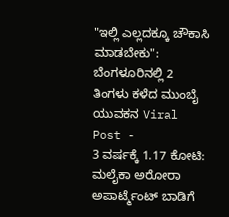"ಇಲ್ಲಿ ಎಲ್ಲದಕ್ಕೂ ಚೌಕಾಸಿ ಮಾಡಬೇಕು": ಬೆಂಗಳೂರಿನಲ್ಲಿ 2 ತಿಂಗಳು ಕಳೆದ ಮುಂಬೈ ಯುವಕನ Viral Post -
3 ವರ್ಷಕ್ಕೆ 1.17 ಕೋಟಿ: ಮಲೈಕಾ ಅರೋರಾ ಅಪಾರ್ಟ್ಮೆಂಟ್ ಬಾಡಿಗೆ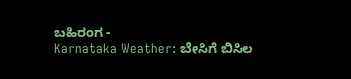ಬಹಿರಂಗ -
Karnataka Weather: ಬೇಸಿಗೆ ಬಿಸಿಲ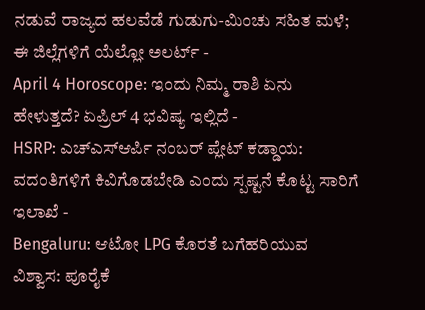ನಡುವೆ ರಾಜ್ಯದ ಹಲವೆಡೆ ಗುಡುಗು-ಮಿಂಚು ಸಹಿತ ಮಳೆ; ಈ ಜಿಲ್ಲೆಗಳಿಗೆ ಯೆಲ್ಲೋ ಅಲರ್ಟ್ -
April 4 Horoscope: ಇಂದು ನಿಮ್ಮ ರಾಶಿ ಏನು ಹೇಳುತ್ತದೆ? ಏಪ್ರಿಲ್ 4 ಭವಿಷ್ಯ ಇಲ್ಲಿದೆ -
HSRP: ಎಚ್ಎಸ್ಆರ್ಪಿ ನಂಬರ್ ಪ್ಲೇಟ್ ಕಡ್ಡಾಯ: ವದಂತಿಗಳಿಗೆ ಕಿವಿಗೊಡಬೇಡಿ ಎಂದು ಸ್ಪಷ್ಟನೆ ಕೊಟ್ಟ ಸಾರಿಗೆ ಇಲಾಖೆ -
Bengaluru: ಆಟೋ LPG ಕೊರತೆ ಬಗೆಹರಿಯುವ ವಿಶ್ವಾಸ: ಪೂರೈಕೆ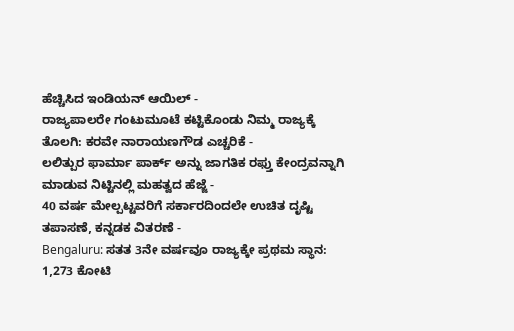ಹೆಚ್ಚಿಸಿದ ಇಂಡಿಯನ್ ಆಯಿಲ್ -
ರಾಜ್ಯಪಾಲರೇ ಗಂಟುಮೂಟೆ ಕಟ್ಟಿಕೊಂಡು ನಿಮ್ಮ ರಾಜ್ಯಕ್ಕೆ ತೊಲಗಿ: ಕರವೇ ನಾರಾಯಣಗೌಡ ಎಚ್ಚರಿಕೆ -
ಲಲಿತ್ಪುರ ಫಾರ್ಮಾ ಪಾರ್ಕ್ ಅನ್ನು ಜಾಗತಿಕ ರಫ್ತು ಕೇಂದ್ರವನ್ನಾಗಿ ಮಾಡುವ ನಿಟ್ಟಿನಲ್ಲಿ ಮಹತ್ವದ ಹೆಜ್ಜೆ -
40 ವರ್ಷ ಮೇಲ್ಪಟ್ಟವರಿಗೆ ಸರ್ಕಾರದಿಂದಲೇ ಉಚಿತ ದೃಷ್ಟಿ ತಪಾಸಣೆ, ಕನ್ನಡಕ ವಿತರಣೆ -
Bengaluru: ಸತತ 3ನೇ ವರ್ಷವೂ ರಾಜ್ಯಕ್ಕೇ ಪ್ರಥಮ ಸ್ಥಾನ: 1,273 ಕೋಟಿ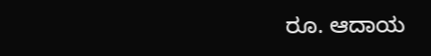ರೂ. ಆದಾಯ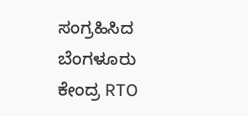ಸಂಗ್ರಹಿಸಿದ ಬೆಂಗಳೂರು ಕೇಂದ್ರ RTO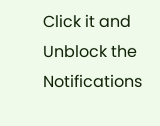Click it and Unblock the Notifications